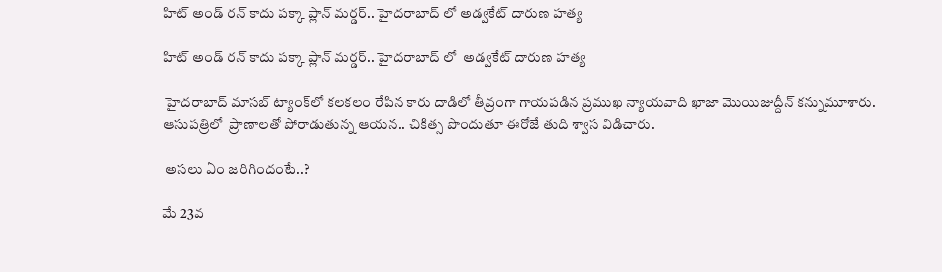హిట్ అండ్ రన్ కాదు పక్కా ప్లాన్ మర్డర్.. హైదరాబాద్ లో అడ్వకేట్ దారుణ హత్య

హిట్ అండ్ రన్ కాదు పక్కా ప్లాన్ మర్డర్.. హైదరాబాద్ లో  అడ్వకేట్ దారుణ హత్య

 హైదరాబాద్ మాసబ్ ట్యాంక్‌లో కలకలం రేపిన కారు దాడిలో తీవ్రంగా గాయపడిన ప్రముఖ న్యాయవాది ఖాజా మొయిజుద్దీన్ కన్నుమూశారు. ఆసుపత్రిలో  ప్రాణాలతో పోరాడుతున్న ఆయన.. చికిత్స పొందుతూ ఈరోజే తుది శ్వాస విడిచారు.

 అసలు ఏం జరిగిందంటే..?

మే 23వ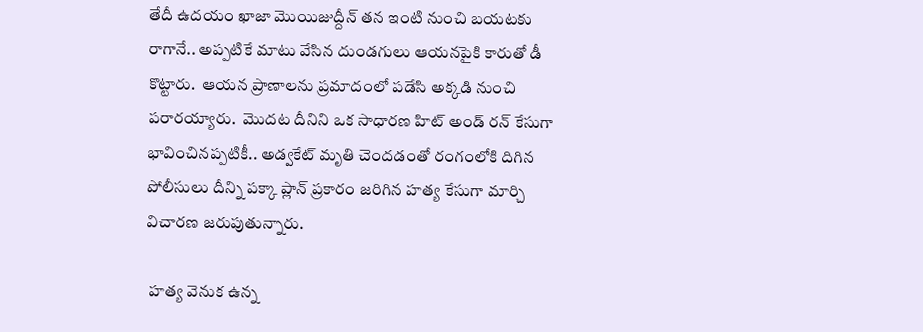తేదీ ఉదయం ఖాజా మొయిజుద్దీన్ తన ఇంటి నుంచి బయటకు రాగానే.. అప్పటికే మాటు వేసిన దుండగులు ఆయనపైకి కారుతో డీ కొట్టారు.  ఆయన ప్రాణాలను ప్రమాదంలో పడేసి అక్కడి నుంచి పరారయ్యారు.  మొదట దీనిని ఒక సాధారణ హిట్ అండ్ రన్ కేసుగా భావించినప్పటికీ.. అడ్వకేట్ మృతి చెందడంతో రంగంలోకి దిగిన పోలీసులు దీన్ని పక్కా ప్లాన్ ప్రకారం జరిగిన హత్య కేసుగా మార్చి విచారణ జరుపుతున్నారు.

 హత్య వెనుక ఉన్న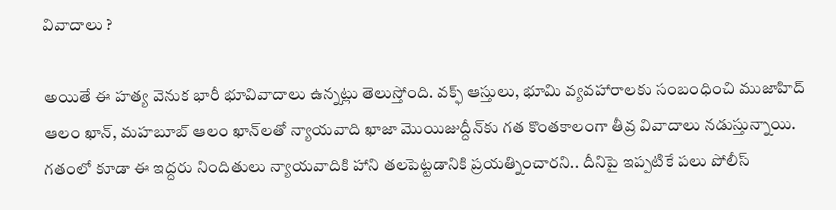వివాదాలు ?

అయితే ఈ హత్య వెనుక భారీ భూవివాదాలు ఉన్నట్లు తెలుస్తోంది. వక్ఫ్ ఆస్తులు, భూమి వ్యవహారాలకు సంబంధించి ముజాహిద్ ఆలం ఖాన్, మహబూబ్ ఆలం ఖాన్‌లతో న్యాయవాది ఖాజా మొయిజుద్దీన్‌కు గత కొంతకాలంగా తీవ్ర వివాదాలు నడుస్తున్నాయి. గతంలో కూడా ఈ ఇద్దరు నిందితులు న్యాయవాదికి హాని తలపెట్టడానికి ప్రయత్నించారని.. దీనిపై ఇప్పటికే పలు పోలీస్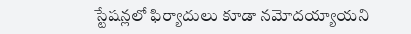స్టేషన్లలో ఫిర్యాదులు కూడా నమోదయ్యాయని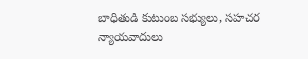బాధితుడి కుటుంబ సభ్యులు, సహచర న్యాయవాదులు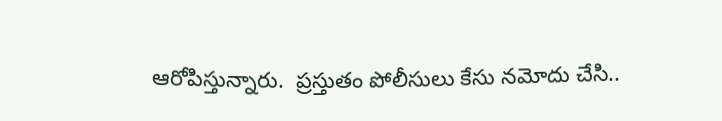ఆరోపిస్తున్నారు.  ప్రస్తుతం పోలీసులు కేసు నమోదు చేసి..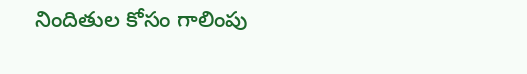నిందితుల కోసం గాలింపు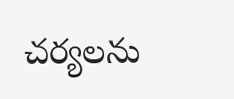చర్యలను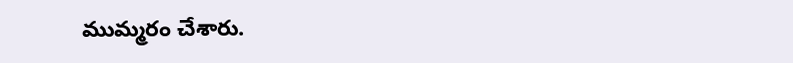ముమ్మరం చేశారు.